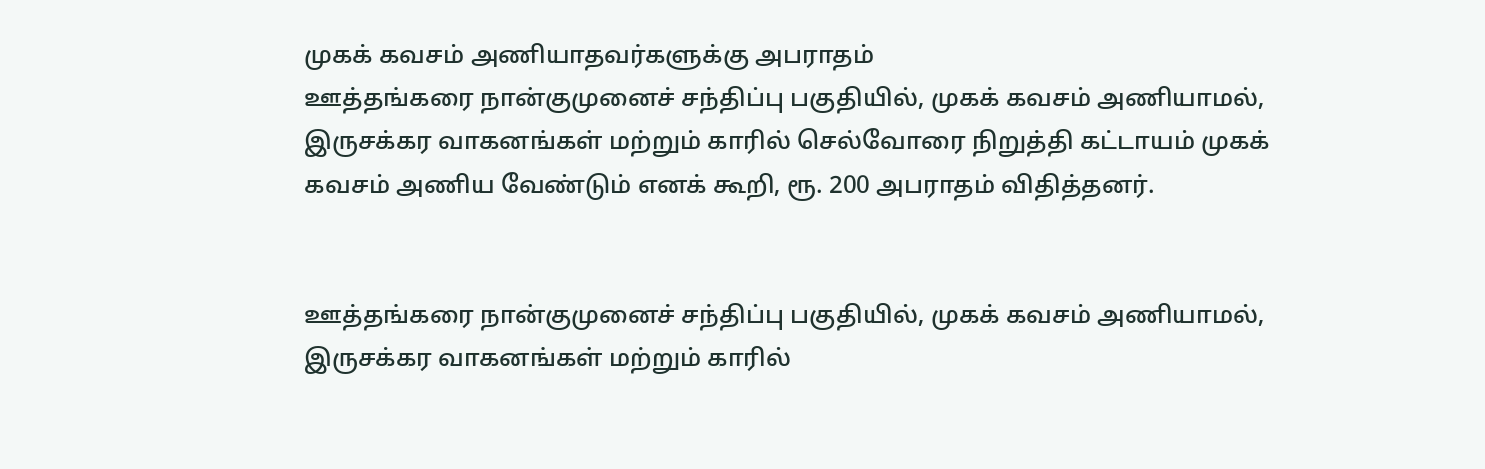முகக் கவசம் அணியாதவர்களுக்கு அபராதம்
ஊத்தங்கரை நான்குமுனைச் சந்திப்பு பகுதியில், முகக் கவசம் அணியாமல், இருசக்கர வாகனங்கள் மற்றும் காரில் செல்வோரை நிறுத்தி கட்டாயம் முகக் கவசம் அணிய வேண்டும் எனக் கூறி, ரூ. 200 அபராதம் விதித்தனர்.


ஊத்தங்கரை நான்குமுனைச் சந்திப்பு பகுதியில், முகக் கவசம் அணியாமல், இருசக்கர வாகனங்கள் மற்றும் காரில்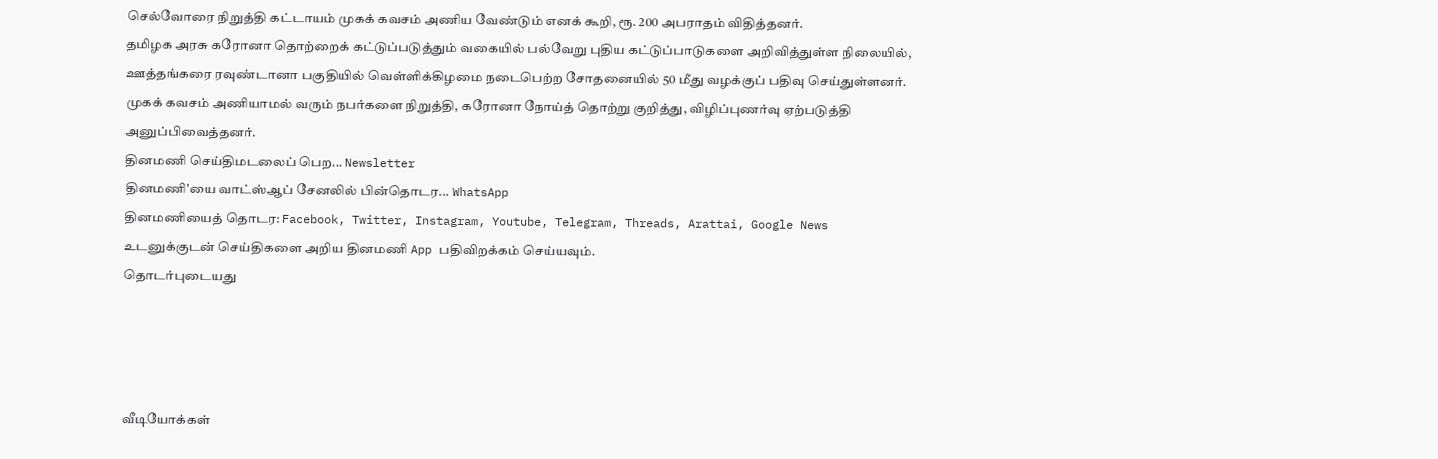செல்வோரை நிறுத்தி கட்டாயம் முகக் கவசம் அணிய வேண்டும் எனக் கூறி, ரூ. 200 அபராதம் விதித்தனர்.
தமிழக அரசு கரோனா தொற்றைக் கட்டுப்படுத்தும் வகையில் பல்வேறு புதிய கட்டுப்பாடுகளை அறிவித்துள்ள நிலையில், ஊத்தங்கரை ரவுண்டானா பகுதியில் வெள்ளிக்கிழமை நடைபெற்ற சோதனையில் 50 மீது வழக்குப் பதிவு செய்துள்ளனர்.
முகக் கவசம் அணியாமல் வரும் நபர்களை நிறுத்தி, கரோனா நோய்த் தொற்று குறித்து, விழிப்புணர்வு ஏற்படுத்தி அனுப்பிவைத்தனர்.
தினமணி செய்திமடலைப் பெற... Newsletter
தினமணி'யை வாட்ஸ்ஆப் சேனலில் பின்தொடர... WhatsApp
தினமணியைத் தொடர: Facebook, Twitter, Instagram, Youtube, Telegram, Threads, Arattai, Google News
உடனுக்குடன் செய்திகளை அறிய தினமணி App பதிவிறக்கம் செய்யவும்.
தொடர்புடையது




வீடியோக்கள்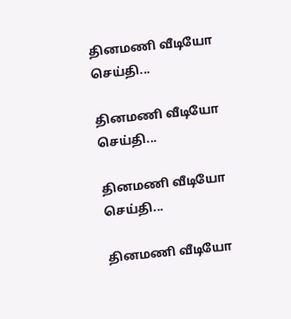தினமணி வீடியோ செய்தி...

தினமணி வீடியோ செய்தி...

தினமணி வீடியோ செய்தி...

தினமணி வீடியோ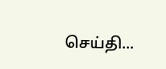செய்தி...